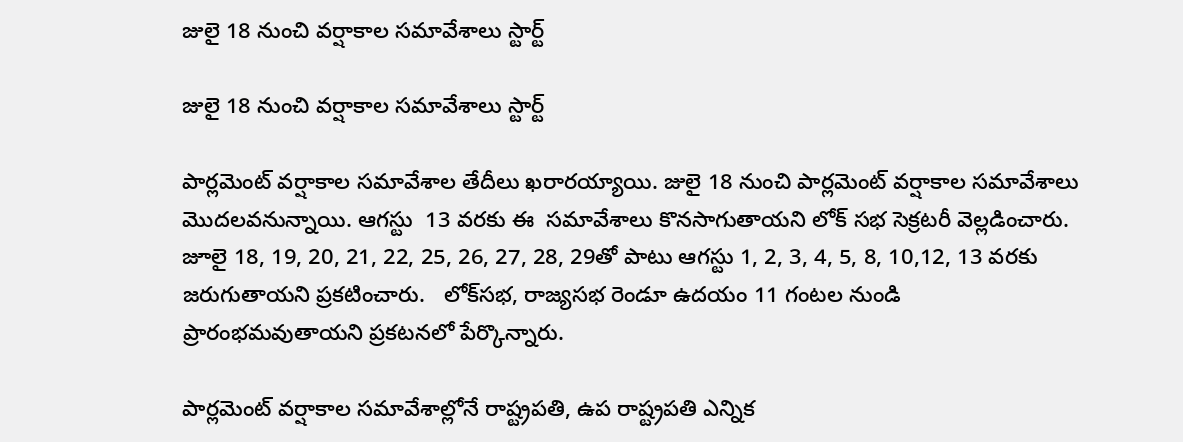జులై 18 నుంచి వర్షాకాల సమావేశాలు స్టార్ట్

జులై 18 నుంచి వర్షాకాల సమావేశాలు స్టార్ట్

పార్లమెంట్ వర్షాకాల సమావేశాల తేదీలు ఖరారయ్యాయి. జులై 18 నుంచి పార్లమెంట్ వర్షాకాల సమావేశాలు మొదలవనున్నాయి. ఆగస్టు  13 వరకు ఈ  సమావేశాలు కొనసాగుతాయని లోక్ సభ సెక్రటరీ వెల్లడించారు.  జూలై 18, 19, 20, 21, 22, 25, 26, 27, 28, 29తో పాటు ఆగస్టు 1, 2, 3, 4, 5, 8, 10,12, 13 వరకు జరుగుతాయని ప్రకటించారు.   లోక్‌సభ, రాజ్యసభ రెండూ ఉదయం 11 గంటల నుండి ప్రారంభమవుతాయని ప్రకటనలో పేర్కొన్నారు.

పార్లమెంట్ వర్షాకాల సమావేశాల్లోనే రాష్ట్రపతి, ఉప రాష్ట్రపతి ఎన్నిక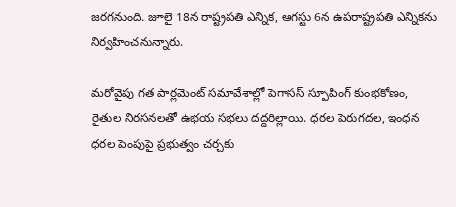జరగనుంది. జూలై 18న రాష్ట్రపతి ఎన్నిక, ఆగస్టు 6న ఉపరాష్ట్రపతి ఎన్నికను నిర్వహించనున్నారు.

మరోవైపు గత పార్లమెంట్ సమావేశాల్లో పెగాసస్ స్పూపింగ్ కుంభకోణం, రైతుల నిరసనలతో ఉభయ సభలు దద్దరిల్లాయి. ధరల పెరుగదల, ఇంధన ధరల పెంపుపై ప్రభుత్వం చర్చకు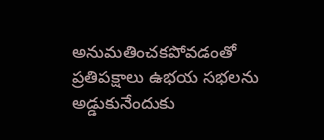అనుమతించకపోవడంతో ప్రతిపక్షాలు ఉభయ సభలను అడ్డుకునేందుకు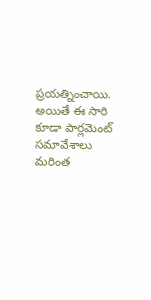ప్రయత్నించాయి.  అయితే ఈ సారి కూడా పార్లమెంట్ సమావేశాలు మరింత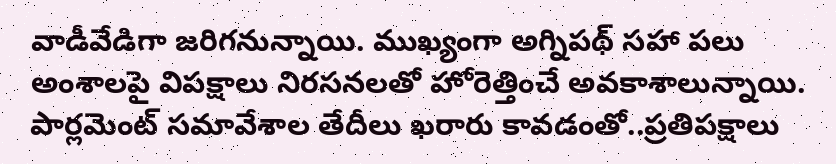వాడీవేడిగా జరిగనున్నాయి. ముఖ్యంగా అగ్నిపథ్ సహా పలు అంశాలపై విపక్షాలు నిరసనలతో హోరెత్తించే అవకాశాలున్నాయి.  పార్లమెంట్ సమావేశాల తేదీలు ఖరారు కావడంతో..ప్రతిపక్షాలు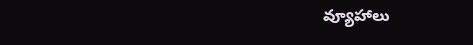వ్యూహాలు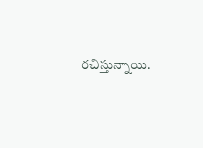రచిస్తున్నాయి.